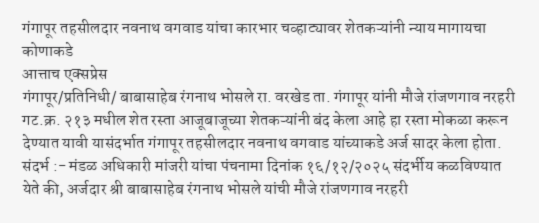गंगापूर तहसीलदार नवनाथ वगवाड यांचा कारभार चव्हाट्यावर शेतकऱ्यांनी न्याय मागायचा कोणाकडे
आत्ताच एक्सप्रेस
गंगापूर/प्रतिनिधी/ बाबासाहेब रंगनाथ भोसले रा. वरखेड ता. गंगापूर यांनी मौजे रांजणगाव नरहरी गट.क्र. २१३ मधील शेत रस्ता आजूबाजूच्या शेतकऱ्यांनी बंद केला आहे हा रस्ता मोकळा करून देण्यात यावी यासंदर्भात गंगापूर तहसीलदार नवनाथ वगवाड यांच्याकडे अर्ज सादर केला होता. संदर्भ :- मंडळ अधिकारी मांजरी यांचा पंचनामा दिनांक १६/१२/२०२५ संदर्भीय कळविण्यात येते की, अर्जदार श्री बाबासाहेब रंगनाथ भोसले यांची मौजे रांजणगाव नरहरी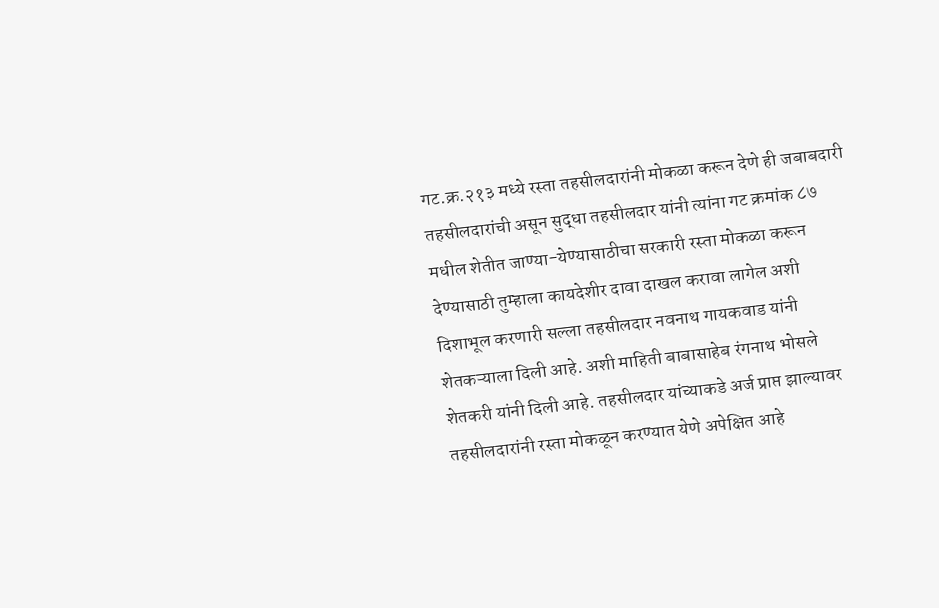गट.क्र.२१३ मध्ये रस्ता तहसीलदारांनी मोकळा करून देणे ही जबाबदारी तहसीलदारांची असून सुद्धा तहसीलदार यांनी त्यांना गट क्रमांक ८७ मधील शेतीत जाण्या-येण्यासाठीचा सरकारी रस्ता मोकळा करून देण्यासाठी तुम्हाला कायदेशीर दावा दाखल करावा लागेल अशी दिशाभूल करणारी सल्ला तहसीलदार नवनाथ गायकवाड यांनी शेतकऱ्याला दिली आहे. अशी माहिती बाबासाहेब रंगनाथ भोसले शेतकरी यांनी दिली आहे. तहसीलदार यांच्याकडे अर्ज प्राप्त झाल्यावर तहसीलदारांनी रस्ता मोकळून करण्यात येणे अपेक्षित आहे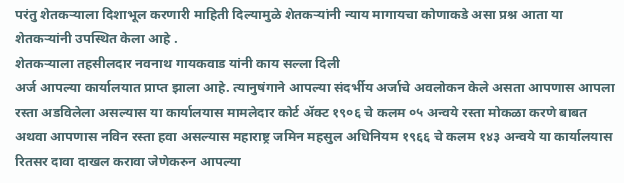परंतु शेतकऱ्याला दिशाभूल करणारी माहिती दिल्यामुळे शेतकऱ्यांनी न्याय मागायचा कोणाकडे असा प्रश्न आता या शेतकऱ्यांनी उपस्थित केला आहे .
शेतकऱ्याला तहसीलदार नवनाथ गायकवाड यांनी काय सल्ला दिली
अर्ज आपल्या कार्यालयात प्राप्त झाला आहे. त्यानुषंगाने आपल्या संदर्भीय अर्जाचे अवलोकन केले असता आपणास आपला रस्ता अडविलेला असल्यास या कार्यालयास मामलेदार कोर्ट ॲक्ट १९०६ चे कलम ०५ अन्वये रस्ता मोकळा करणे बाबत अथवा आपणास नविन रस्ता हवा असल्यास महाराष्ट्र जमिन महसुल अधिनियम १९६६ चे कलम १४३ अन्वये या कार्यालयास रितसर दावा दाखल करावा जेणेकरुन आपल्या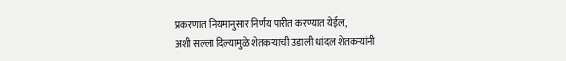प्रकरणात नियमानुसार निर्णय पारीत करण्यात येईल,
अशी सल्ला दिल्यामुळे शेतकऱ्याची उडाली धांदल शेतकऱ्यांनी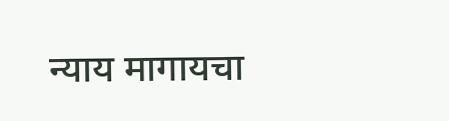न्याय मागायचा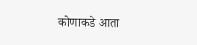कोणाकडे आता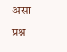असा प्रश्न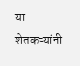या शेतकऱ्यांनी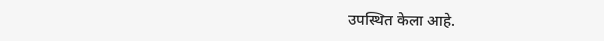उपस्थित केला आहे.